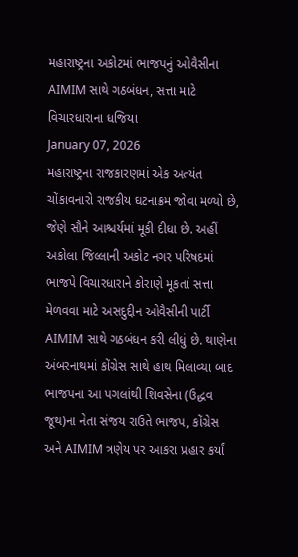મહારાષ્ટ્રના અકોટમાં ભાજપનું ઓવૈસીના AIMIM સાથે ગઠબંધન, સત્તા માટે વિચારધારાના ધજિયા
January 07, 2026
મહારાષ્ટ્રના રાજકારણમાં એક અત્યંત ચોંકાવનારો રાજકીય ઘટનાક્રમ જોવા મળ્યો છે, જેણે સૌને આશ્ચર્યમાં મૂકી દીધા છે. અહીં અકોલા જિલ્લાની અકોટ નગર પરિષદમાં ભાજપે વિચારધારાને કોરાણે મૂકતાં સત્તા મેળવવા માટે અસદુદ્દીન ઓવૈસીની પાર્ટી AIMIM સાથે ગઠબંધન કરી લીધું છે. થાણેના અંબરનાથમાં કોંગ્રેસ સાથે હાથ મિલાવ્યા બાદ ભાજપના આ પગલાંથી શિવસેના (ઉદ્ધવ જૂથ)ના નેતા સંજય રાઉતે ભાજપ, કોંગ્રેસ અને AIMIM ત્રણેય પર આકરા પ્રહાર કર્યાં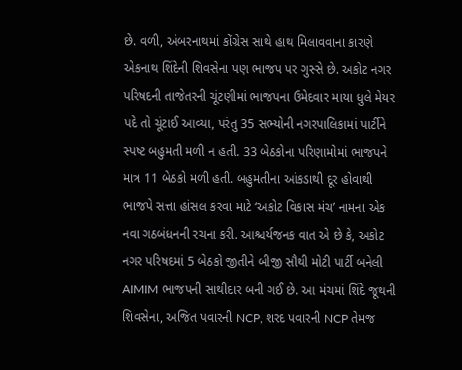છે. વળી, અંબરનાથમાં કોંગ્રેસ સાથે હાથ મિલાવવાના કારણે એકનાથ શિંદેની શિવસેના પણ ભાજપ પર ગુસ્સે છે. અકોટ નગર પરિષદની તાજેતરની ચૂંટણીમાં ભાજપના ઉમેદવાર માયા ધુલે મેયર પદે તો ચૂંટાઈ આવ્યા, પરંતુ 35 સભ્યોની નગરપાલિકામાં પાર્ટીને સ્પષ્ટ બહુમતી મળી ન હતી. 33 બેઠકોના પરિણામોમાં ભાજપને માત્ર 11 બેઠકો મળી હતી. બહુમતીના આંકડાથી દૂર હોવાથી ભાજપે સત્તા હાંસલ કરવા માટે ‘અકોટ વિકાસ મંચ’ નામના એક નવા ગઠબંધનની રચના કરી. આશ્ચર્યજનક વાત એ છે કે, અકોટ નગર પરિષદમાં 5 બેઠકો જીતીને બીજી સૌથી મોટી પાર્ટી બનેલી AIMIM ભાજપની સાથીદાર બની ગઈ છે. આ મંચમાં શિંદે જૂથની શિવસેના, અજિત પવારની NCP, શરદ પવારની NCP તેમજ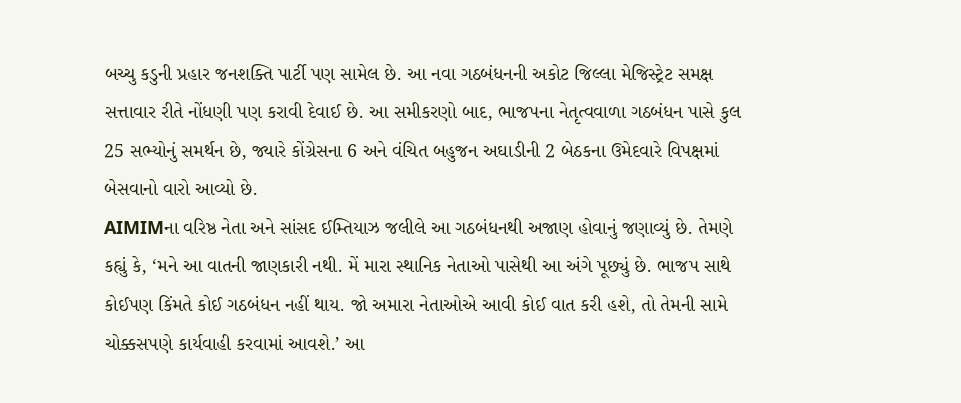બચ્ચુ કડુની પ્રહાર જનશક્તિ પાર્ટી પણ સામેલ છે. આ નવા ગઠબંધનની અકોટ જિલ્લા મેજિસ્ટ્રેટ સમક્ષ સત્તાવાર રીતે નોંધણી પણ કરાવી દેવાઈ છે. આ સમીકરણો બાદ, ભાજપના નેતૃત્વવાળા ગઠબંધન પાસે કુલ 25 સભ્યોનું સમર્થન છે, જ્યારે કોંગ્રેસના 6 અને વંચિત બહુજન અઘાડીની 2 બેઠકના ઉમેદવારે વિપક્ષમાં બેસવાનો વારો આવ્યો છે.
AIMIMના વરિષ્ઠ નેતા અને સાંસદ ઈમ્તિયાઝ જલીલે આ ગઠબંધનથી અજાણ હોવાનું જણાવ્યું છે. તેમણે કહ્યું કે, ‘મને આ વાતની જાણકારી નથી. મેં મારા સ્થાનિક નેતાઓ પાસેથી આ અંગે પૂછ્યું છે. ભાજપ સાથે કોઈપણ કિંમતે કોઈ ગઠબંધન નહીં થાય. જો અમારા નેતાઓએ આવી કોઈ વાત કરી હશે, તો તેમની સામે ચોક્કસપણે કાર્યવાહી કરવામાં આવશે.’ આ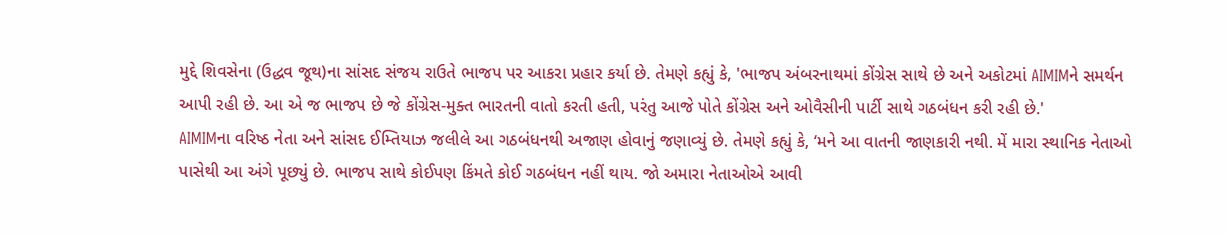મુદ્દે શિવસેના (ઉદ્ધવ જૂથ)ના સાંસદ સંજય રાઉતે ભાજપ પર આકરા પ્રહાર કર્યા છે. તેમણે કહ્યું કે, 'ભાજપ અંબરનાથમાં કોંગ્રેસ સાથે છે અને અકોટમાં AIMIMને સમર્થન આપી રહી છે. આ એ જ ભાજપ છે જે કોંગ્રેસ-મુક્ત ભારતની વાતો કરતી હતી, પરંતુ આજે પોતે કોંગ્રેસ અને ઓવૈસીની પાર્ટી સાથે ગઠબંધન કરી રહી છે.'
AIMIMના વરિષ્ઠ નેતા અને સાંસદ ઈમ્તિયાઝ જલીલે આ ગઠબંધનથી અજાણ હોવાનું જણાવ્યું છે. તેમણે કહ્યું કે, ‘મને આ વાતની જાણકારી નથી. મેં મારા સ્થાનિક નેતાઓ પાસેથી આ અંગે પૂછ્યું છે. ભાજપ સાથે કોઈપણ કિંમતે કોઈ ગઠબંધન નહીં થાય. જો અમારા નેતાઓએ આવી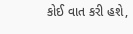કોઈ વાત કરી હશે,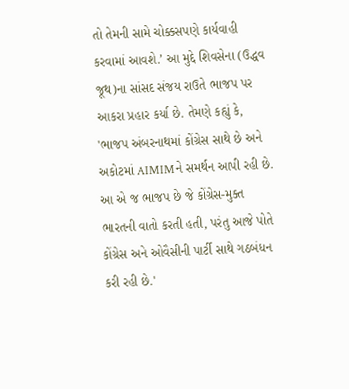તો તેમની સામે ચોક્કસપણે કાર્યવાહી કરવામાં આવશે.’ આ મુદ્દે શિવસેના (ઉદ્ધવ જૂથ)ના સાંસદ સંજય રાઉતે ભાજપ પર આકરા પ્રહાર કર્યા છે. તેમણે કહ્યું કે, 'ભાજપ અંબરનાથમાં કોંગ્રેસ સાથે છે અને અકોટમાં AIMIMને સમર્થન આપી રહી છે. આ એ જ ભાજપ છે જે કોંગ્રેસ-મુક્ત ભારતની વાતો કરતી હતી, પરંતુ આજે પોતે કોંગ્રેસ અને ઓવૈસીની પાર્ટી સાથે ગઠબંધન કરી રહી છે.'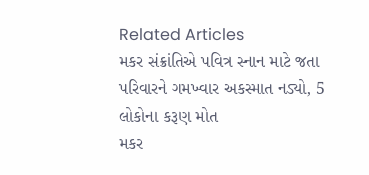Related Articles
મકર સંક્રાંતિએ પવિત્ર સ્નાન માટે જતા પરિવારને ગમખ્વાર અકસ્માત નડ્યો, 5 લોકોના કરૂણ મોત
મકર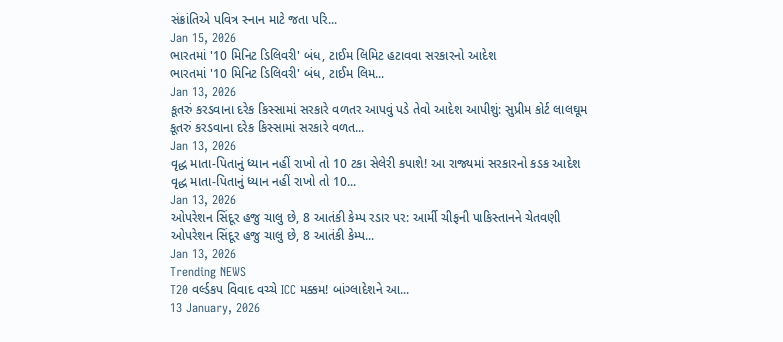સંક્રાંતિએ પવિત્ર સ્નાન માટે જતા પરિ...
Jan 15, 2026
ભારતમાં '10 મિનિટ ડિલિવરી' બંધ, ટાઈમ લિમિટ હટાવવા સરકારનો આદેશ
ભારતમાં '10 મિનિટ ડિલિવરી' બંધ, ટાઈમ લિમ...
Jan 13, 2026
કૂતરું કરડવાના દરેક કિસ્સામાં સરકારે વળતર આપવું પડે તેવો આદેશ આપીશું: સુપ્રીમ કોર્ટ લાલઘૂમ
કૂતરું કરડવાના દરેક કિસ્સામાં સરકારે વળત...
Jan 13, 2026
વૃદ્ધ માતા-પિતાનું ધ્યાન નહીં રાખો તો 10 ટકા સેલેરી કપાશે! આ રાજ્યમાં સરકારનો કડક આદેશ
વૃદ્ધ માતા-પિતાનું ધ્યાન નહીં રાખો તો 10...
Jan 13, 2026
ઓપરેશન સિંદૂર હજુ ચાલુ છે, 8 આતંકી કેમ્પ રડાર પર: આર્મી ચીફની પાકિસ્તાનને ચેતવણી
ઓપરેશન સિંદૂર હજુ ચાલુ છે, 8 આતંકી કેમ્પ...
Jan 13, 2026
Trending NEWS
T20 વર્લ્ડકપ વિવાદ વચ્ચે ICC મક્કમ! બાંગ્લાદેશને આ...
13 January, 2026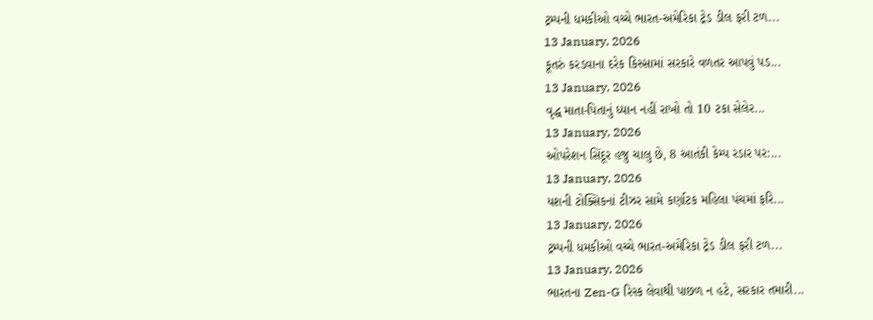ટ્રમ્પની ધમકીઓ વચ્ચે ભારત-અમેરિકા ટ્રેડ ડીલ ફરી ટળ...
13 January, 2026
કૂતરું કરડવાના દરેક કિસ્સામાં સરકારે વળતર આપવું પડ...
13 January, 2026
વૃદ્ધ માતા-પિતાનું ધ્યાન નહીં રાખો તો 10 ટકા સેલેર...
13 January, 2026
ઓપરેશન સિંદૂર હજુ ચાલુ છે, 8 આતંકી કેમ્પ રડાર પર:...
13 January, 2026
યશની ટોક્સિકનાં ટીઝર સામે કર્ણાટક મહિલા પંચમાં ફરિ...
13 January, 2026
ટ્રમ્પની ધમકીઓ વચ્ચે ભારત-અમેરિકા ટ્રેડ ડીલ ફરી ટળ...
13 January, 2026
ભારતના Zen-G રિસ્ક લેવાથી પાછળ ન હટે, સરકાર તમારી...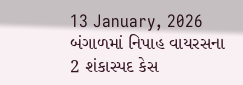13 January, 2026
બંગાળમાં નિપાહ વાયરસના 2 શંકાસ્પદ કેસ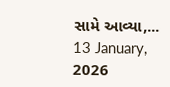સામે આવ્યા,...
13 January, 2026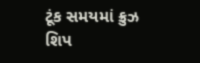ટૂંક સમયમાં ક્રુઝ શિપ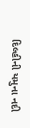દિલ્હીની યમુના નદી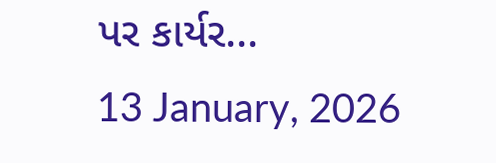પર કાર્યર...
13 January, 2026